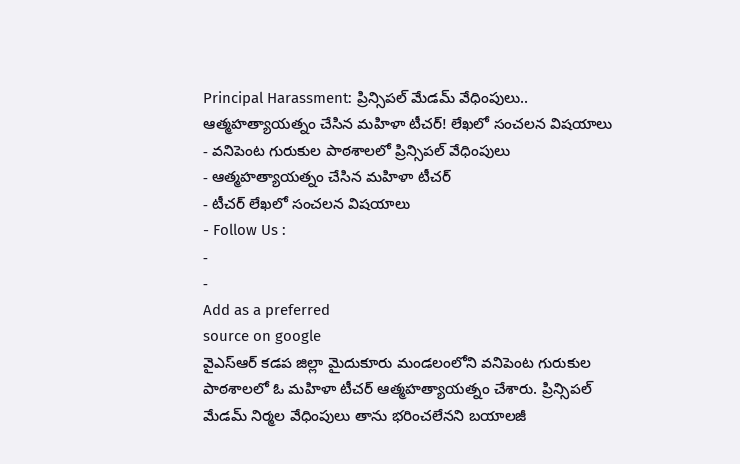Principal Harassment: ప్రిన్సిపల్ మేడమ్ వేధింపులు.. ఆత్మహత్యాయత్నం చేసిన మహిళా టీచర్! లేఖలో సంచలన విషయాలు
- వనిపెంట గురుకుల పాఠశాలలో ప్రిన్సిపల్ వేధింపులు
- ఆత్మహత్యాయత్నం చేసిన మహిళా టీచర్
- టీచర్ లేఖలో సంచలన విషయాలు
- Follow Us :
-
-
Add as a preferred
source on google
వైఎస్ఆర్ కడప జిల్లా మైదుకూరు మండలంలోని వనిపెంట గురుకుల పాఠశాలలో ఓ మహిళా టీచర్ ఆత్మహత్యాయత్నం చేశారు. ప్రిన్సిపల్ మేడమ్ నిర్మల వేధింపులు తాను భరించలేనని బయాలజీ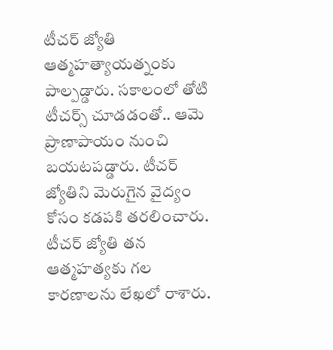టీచర్ జ్యోతి ఆత్మహత్యాయత్నంకు పాల్పడ్డారు. సకాలంలో తోటి టీచర్స్ చూడడంతో.. ఆమె ప్రాణాపాయం నుంచి బయటపడ్డారు. టీచర్ జ్యోతిని మెరుగైన వైద్యం కోసం కడపకి తరలించారు. టీచర్ జ్యోతి తన ఆత్మహత్యకు గల కారణాలను లేఖలో రాశారు.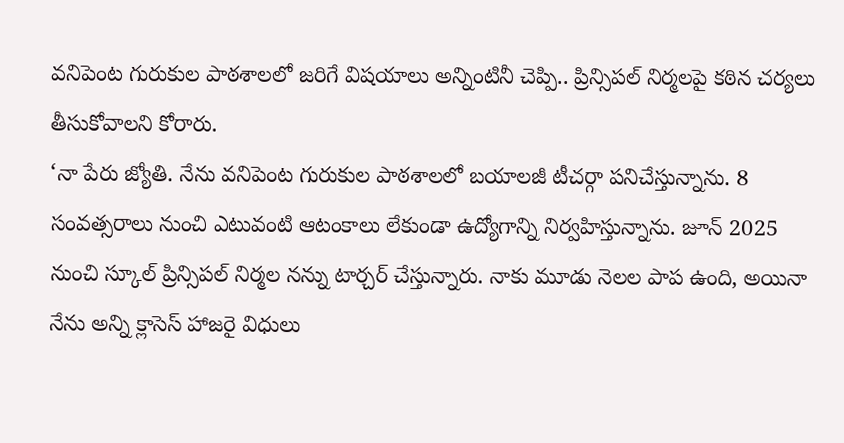వనిపెంట గురుకుల పాఠశాలలో జరిగే విషయాలు అన్నింటినీ చెప్పి.. ప్రిన్సిపల్ నిర్మలపై కఠిన చర్యలు తీసుకోవాలని కోరారు.
‘నా పేరు జ్యోతి. నేను వనిపెంట గురుకుల పాఠశాలలో బయాలజీ టీచర్గా పనిచేస్తున్నాను. 8 సంవత్సరాలు నుంచి ఎటువంటి ఆటంకాలు లేకుండా ఉద్యోగాన్ని నిర్వహిస్తున్నాను. జూన్ 2025 నుంచి స్కూల్ ప్రిన్సిపల్ నిర్మల నన్ను టార్చర్ చేస్తున్నారు. నాకు మూడు నెలల పాప ఉంది, అయినా నేను అన్ని క్లాసెస్ హాజరై విధులు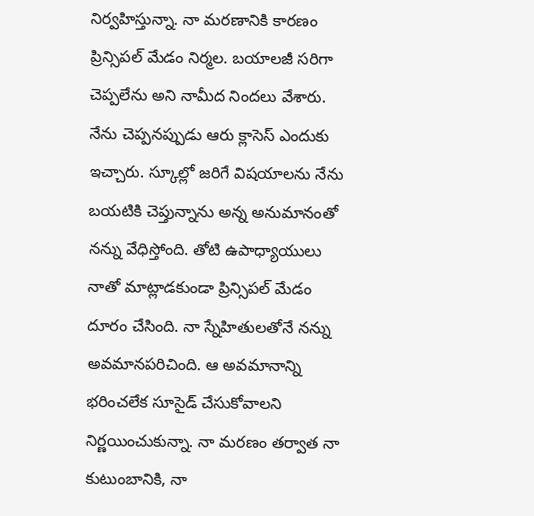నిర్వహిస్తున్నా. నా మరణానికి కారణం ప్రిన్సిపల్ మేడం నిర్మల. బయాలజీ సరిగా చెప్పలేను అని నామీద నిందలు వేశారు. నేను చెప్పనప్పుడు ఆరు క్లాసెస్ ఎందుకు ఇచ్చారు. స్కూల్లో జరిగే విషయాలను నేను బయటికి చెప్తున్నాను అన్న అనుమానంతో నన్ను వేధిస్తోంది. తోటి ఉపాధ్యాయులు నాతో మాట్లాడకుండా ప్రిన్సిపల్ మేడం దూరం చేసింది. నా స్నేహితులతోనే నన్ను అవమానపరిచింది. ఆ అవమానాన్ని భరించలేక సూసైడ్ చేసుకోవాలని నిర్ణయించుకున్నా. నా మరణం తర్వాత నా కుటుంబానికి, నా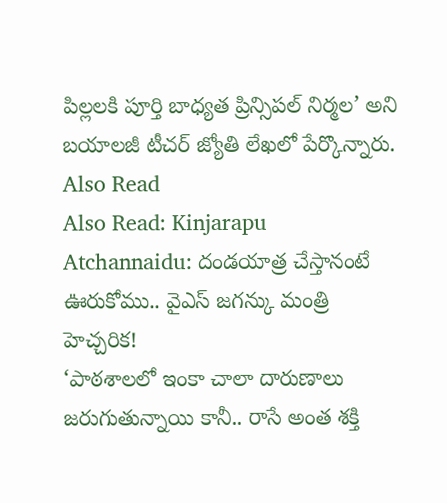పిల్లలకి పూర్తి బాధ్యత ప్రిన్సిపల్ నిర్మల’ అని బయాలజీ టీచర్ జ్యోతి లేఖలో పేర్కొన్నారు.
Also Read
Also Read: Kinjarapu Atchannaidu: దండయాత్ర చేస్తానంటే ఊరుకోము.. వైఎస్ జగన్కు మంత్రి హెచ్చరిక!
‘పాఠశాలలో ఇంకా చాలా దారుణాలు జరుగుతున్నాయి కానీ.. రాసే అంత శక్తి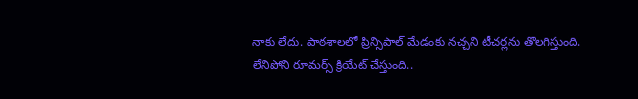నాకు లేదు. పాఠశాలలో ప్రిన్సిపాల్ మేడంకు నచ్చని టీచర్లను తొలగిస్తుంది. లేనిపోని రూమర్స్ క్రియేట్ చేస్తుంది..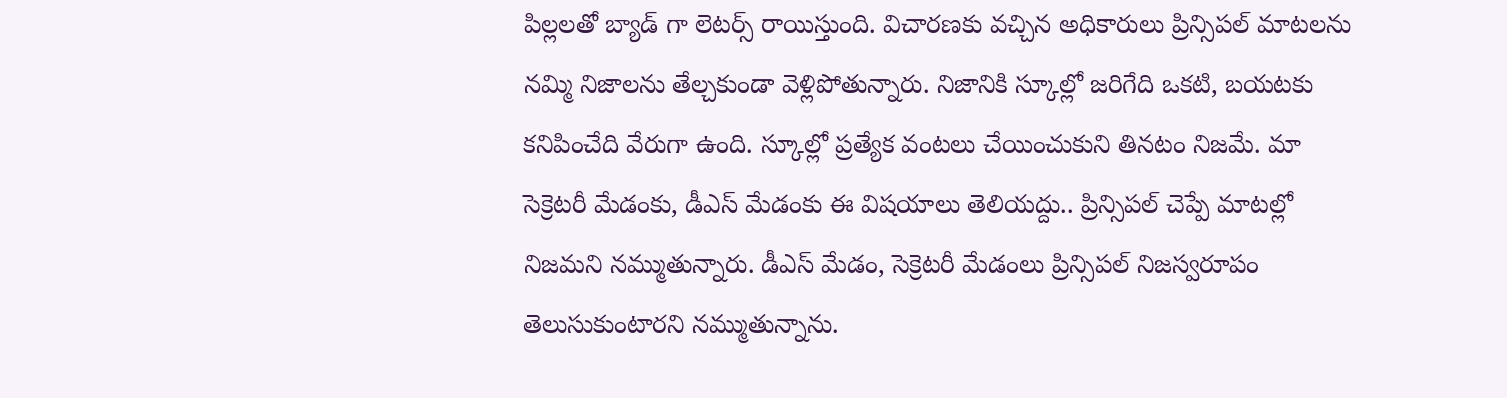పిల్లలతో బ్యాడ్ గా లెటర్స్ రాయిస్తుంది. విచారణకు వచ్చిన అధికారులు ప్రిన్సిపల్ మాటలను నమ్మి నిజాలను తేల్చకుండా వెళ్లిపోతున్నారు. నిజానికి స్కూల్లో జరిగేది ఒకటి, బయటకు కనిపించేది వేరుగా ఉంది. స్కూల్లో ప్రత్యేక వంటలు చేయించుకుని తినటం నిజమే. మా సెక్రెటరీ మేడంకు, డీఎస్ మేడంకు ఈ విషయాలు తెలియద్దు.. ప్రిన్సిపల్ చెప్పే మాటల్లో నిజమని నమ్ముతున్నారు. డీఎస్ మేడం, సెక్రెటరీ మేడంలు ప్రిన్సిపల్ నిజస్వరూపం తెలుసుకుంటారని నమ్ముతున్నాను.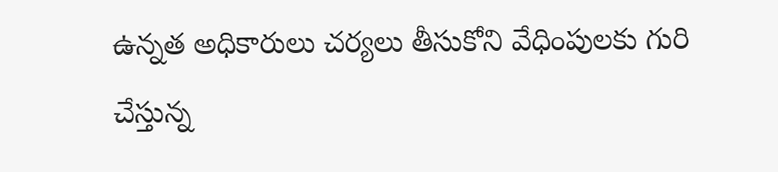ఉన్నత అధికారులు చర్యలు తీసుకోని వేధింపులకు గురి చేస్తున్న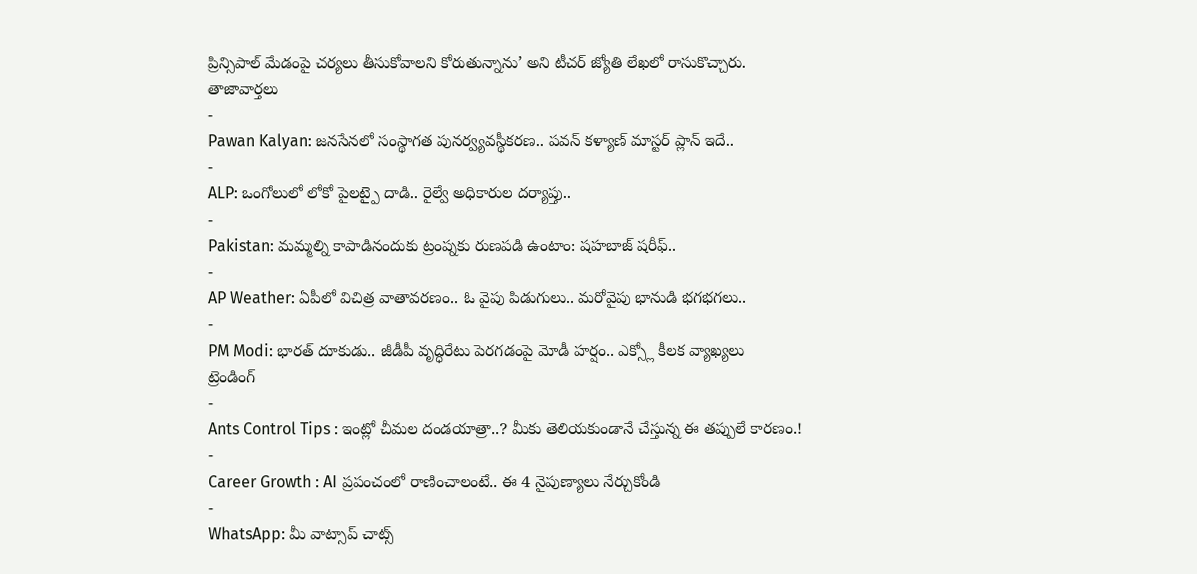ప్రిన్సిపాల్ మేడంపై చర్యలు తీసుకోవాలని కోరుతున్నాను’ అని టీచర్ జ్యోతి లేఖలో రాసుకొచ్చారు.
తాజావార్తలు
-
Pawan Kalyan: జనసేనలో సంస్థాగత పునర్వ్యవస్థీకరణ.. పవన్ కళ్యాణ్ మాస్టర్ ప్లాన్ ఇదే..
-
ALP: ఒంగోలులో లోకో పైలట్పై దాడి.. రైల్వే అధికారుల దర్యాప్తు..
-
Pakistan: మమ్మల్ని కాపాడినందుకు ట్రంప్నకు రుణపడి ఉంటాం: షహబాజ్ షరీఫ్..
-
AP Weather: ఏపీలో విచిత్ర వాతావరణం.. ఓ వైపు పిడుగులు.. మరోవైపు భానుడి భగభగలు..
-
PM Modi: భారత్ దూకుడు.. జీడీపీ వృద్ధిరేటు పెరగడంపై మోడీ హర్షం.. ఎక్స్లో కీలక వ్యాఖ్యలు
ట్రెండింగ్
-
Ants Control Tips : ఇంట్లో చీమల దండయాత్రా..? మీకు తెలియకుండానే చేస్తున్న ఈ తప్పులే కారణం.!
-
Career Growth : AI ప్రపంచంలో రాణించాలంటే.. ఈ 4 నైపుణ్యాలు నేర్చుకోండి
-
WhatsApp: మీ వాట్సాప్ చాట్స్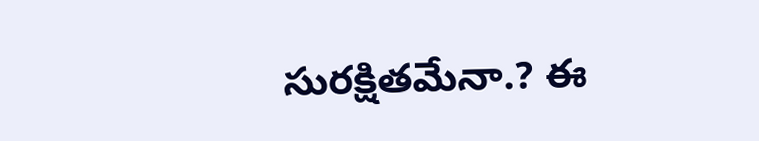సురక్షితమేనా.? ఈ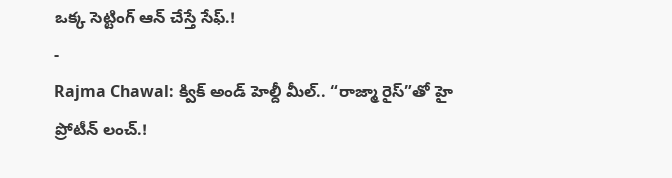ఒక్క సెట్టింగ్ ఆన్ చేస్తే సేఫ్.!
-
Rajma Chawal: క్విక్ అండ్ హెల్దీ మీల్.. “రాజ్మా రైస్”తో హై ప్రోటీన్ లంచ్.!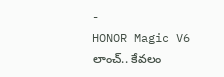-
HONOR Magic V6 లాంచ్.. కేవలం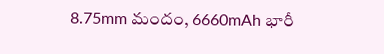8.75mm మందం, 6660mAh భారీ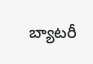బ్యాటరీ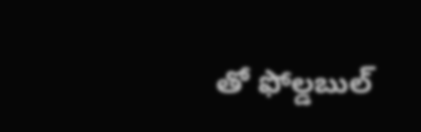తో ఫోల్డబుల్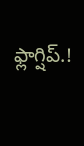ఫ్లాగ్షిప్.!